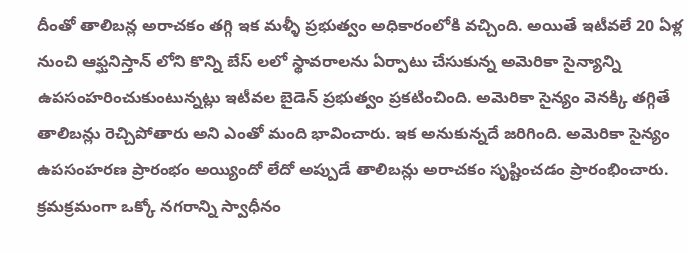దీంతో తాలిబన్ల అరాచకం తగ్గి ఇక మళ్ళీ ప్రభుత్వం అధికారంలోకి వచ్చింది. అయితే ఇటీవలే 20 ఏళ్ల నుంచి ఆఫ్ఘనిస్తాన్ లోని కొన్ని బేస్ లలో స్థావరాలను ఏర్పాటు చేసుకున్న అమెరికా సైన్యాన్ని ఉపసంహరించుకుంటున్నట్లు ఇటీవల బైడెన్ ప్రభుత్వం ప్రకటించింది. అమెరికా సైన్యం వెనక్కి తగ్గితే తాలిబన్లు రెచ్చిపోతారు అని ఎంతో మంది భావించారు. ఇక అనుకున్నదే జరిగింది. అమెరికా సైన్యం ఉపసంహరణ ప్రారంభం అయ్యిందో లేదో అప్పుడే తాలిబన్లు అరాచకం సృష్టించడం ప్రారంభించారు. క్రమక్రమంగా ఒక్కో నగరాన్ని స్వాధీనం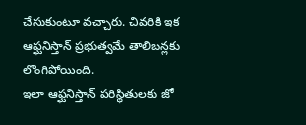చేసుకుంటూ వచ్చారు. చివరికి ఇక ఆఫ్ఘనిస్తాన్ ప్రభుత్వమే తాలిబన్లకు లొంగిపోయింది.
ఇలా ఆఫ్ఘనిస్తాన్ పరిస్థితులకు జో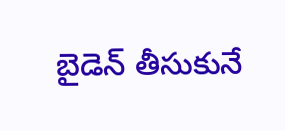బైడెన్ తీసుకునే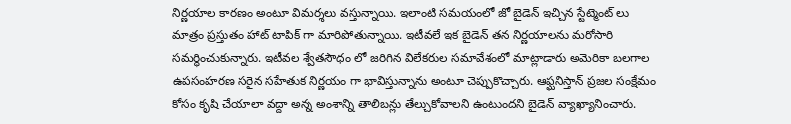నిర్ణయాల కారణం అంటూ విమర్శలు వస్తున్నాయి. ఇలాంటి సమయంలో జో బైడెన్ ఇచ్చిన స్టేట్మెంట్ లు మాత్రం ప్రస్తుతం హాట్ టాపిక్ గా మారిపోతున్నాయి. ఇటీవలే ఇక బైడెన్ తన నిర్ణయాలను మరోసారి సమర్థించుకున్నారు. ఇటీవల శ్వేతసౌధం లో జరిగిన విలేకరుల సమావేశంలో మాట్లాడారు అమెరికా బలగాల ఉపసంహరణ సరైన సహేతుక నిర్ణయం గా భావిస్తున్నాను అంటూ చెప్పుకొచ్చారు. ఆఫ్ఘనిస్తాన్ ప్రజల సంక్షేమం కోసం కృషి చేయాలా వద్దా అన్న అంశాన్ని తాలిబన్లు తేల్చుకోవాలని ఉంటుందని బైడెన్ వ్యాఖ్యానించారు.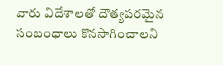వారు విదేశాలతో దౌత్యపరమైన సంబంధాలు కొనసాగించాలని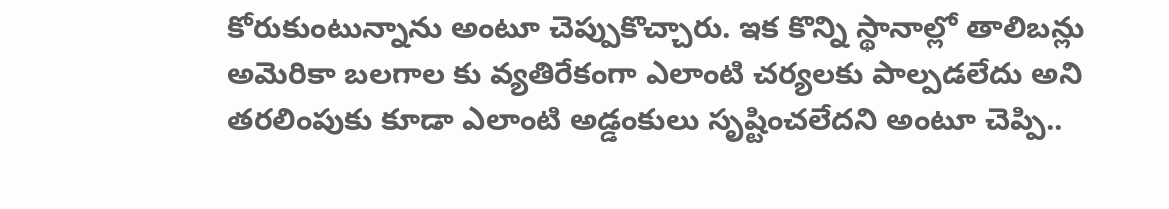కోరుకుంటున్నాను అంటూ చెప్పుకొచ్చారు. ఇక కొన్ని స్థానాల్లో తాలిబన్లు అమెరికా బలగాల కు వ్యతిరేకంగా ఎలాంటి చర్యలకు పాల్పడలేదు అని తరలింపుకు కూడా ఎలాంటి అడ్డంకులు సృష్టించలేదని అంటూ చెప్పి..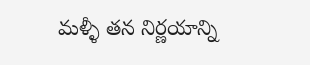మళ్ళీ తన నిర్ణయాన్ని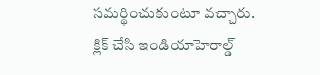సమర్థించుకుంటూ వచ్చారు.
క్లిక్ చేసి ఇండియాహెరాల్డ్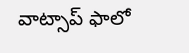వాట్సాప్ ఫాలో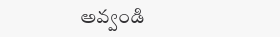అవ్వండి